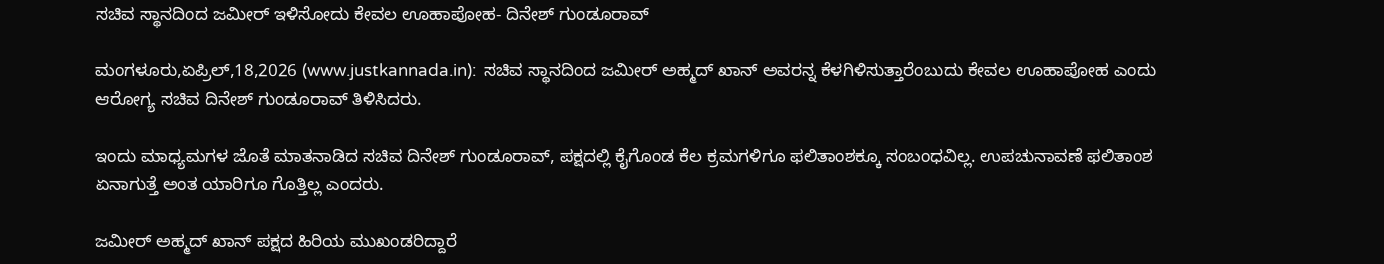ಸಚಿವ ಸ್ಥಾನದಿಂದ ಜಮೀರ್ ಇಳಿಸೋದು ಕೇವಲ ಊಹಾಪೋಹ- ದಿನೇಶ್ ಗುಂಡೂರಾವ್

ಮಂಗಳೂರು,ಏಪ್ರಿಲ್,18,2026 (www.justkannada.in):  ಸಚಿವ ಸ್ಥಾನದಿಂದ ಜಮೀರ್ ಅಹ್ಮದ್ ಖಾನ್ ಅವರನ್ನ ಕೆಳಗಿಳಿಸುತ್ತಾರೆಂಬುದು ಕೇವಲ ಊಹಾಪೋಹ ಎಂದು ಆರೋಗ್ಯ ಸಚಿವ ದಿನೇಶ್ ಗುಂಡೂರಾವ್ ತಿಳಿಸಿದರು.

ಇಂದು ಮಾಧ್ಯಮಗಳ ಜೊತೆ ಮಾತನಾಡಿದ ಸಚಿವ ದಿನೇಶ್ ಗುಂಡೂರಾವ್, ಪಕ್ಷದಲ್ಲಿ ಕೈಗೊಂಡ ಕೆಲ ಕ್ರಮಗಳಿಗೂ ಫಲಿತಾಂಶಕ್ಕೂ ಸಂಬಂಧವಿಲ್ಲ. ಉಪಚುನಾವಣೆ ಫಲಿತಾಂಶ ಏನಾಗುತ್ತೆ ಅಂತ ಯಾರಿಗೂ ಗೊತ್ತಿಲ್ಲ ಎಂದರು.

ಜಮೀರ್ ಅಹ್ಮದ್ ಖಾನ್ ಪಕ್ಷದ ಹಿರಿಯ ಮುಖಂಡರಿದ್ದಾರೆ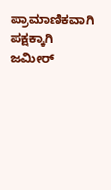ಪ್ರಾಮಾಣಿಕವಾಗಿ ಪಕ್ಷಕ್ಕಾಗಿ ಜಮೀರ್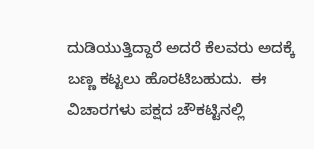ದುಡಿಯುತ್ತಿದ್ದಾರೆ ಅದರೆ ಕೆಲವರು ಅದಕ್ಕೆ ಬಣ್ಣ ಕಟ್ಟಲು ಹೊರಟಿಬಹುದು.  ಈ ವಿಚಾರಗಳು ಪಕ್ಷದ ಚೌಕಟ್ಟಿನಲ್ಲಿ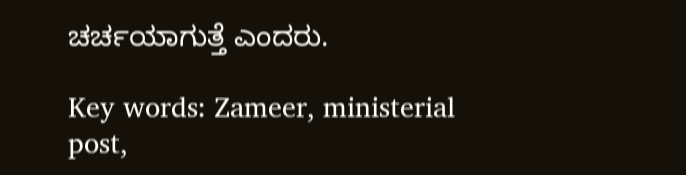ಚರ್ಚಯಾಗುತ್ತೆ ಎಂದರು.

Key words: Zameer, ministerial post,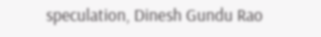speculation, Dinesh Gundu Rao